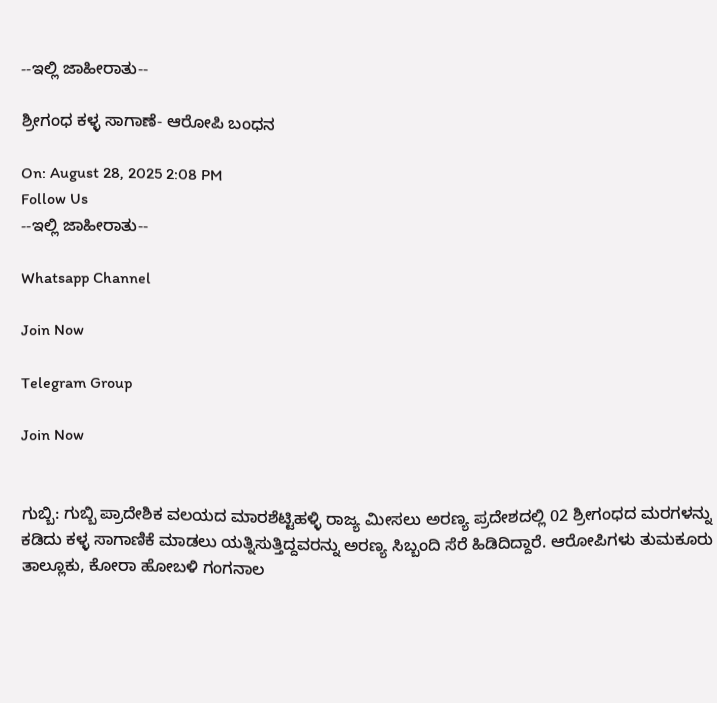--ಇಲ್ಲಿ ಜಾಹೀರಾತು--

ಶ್ರೀಗಂಧ ಕಳ್ಳ ಸಾಗಾಣೆ- ಆರೋಪಿ ಬಂಧನ

On: August 28, 2025 2:08 PM
Follow Us
--ಇಲ್ಲಿ ಜಾಹೀರಾತು--

Whatsapp Channel

Join Now

Telegram Group

Join Now


ಗುಬ್ಬಿ: ಗುಬ್ಬಿ ಪ್ರಾದೇಶಿಕ ವಲಯದ ಮಾರಶೆಟ್ಟಿಹಳ್ಳಿ ರಾಜ್ಯ ಮೀಸಲು ಅರಣ್ಯ ಪ್ರದೇಶದಲ್ಲಿ 02 ಶ್ರೀಗಂಧದ ಮರಗಳನ್ನು ಕಡಿದು ಕಳ್ಳ ಸಾಗಾಣಿಕೆ ಮಾಡಲು ಯತ್ನಿಸುತ್ತಿದ್ದವರನ್ನು ಅರಣ್ಯ ಸಿಬ್ಬಂದಿ ಸೆರೆ ಹಿಡಿದಿದ್ದಾರೆ. ಆರೋಪಿಗಳು ತುಮಕೂರು ತಾಲ್ಲೂಕು, ಕೋರಾ ಹೋಬಳಿ ಗಂಗನಾಲ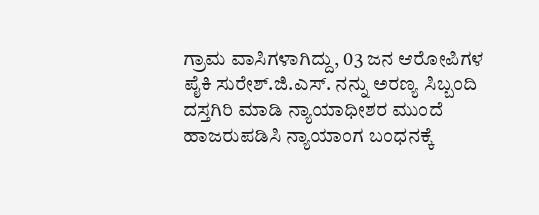ಗ್ರಾಮ ವಾಸಿಗಳಾಗಿದ್ದು, 03 ಜನ ಆರೋಪಿಗಳ ಪೈಕಿ ಸುರೇಶ್.ಜಿ.ಎಸ್. ನನ್ನು ಅರಣ್ಯ ಸಿಬ್ಬಂದಿ ದಸ್ತಗಿರಿ ಮಾಡಿ ನ್ಯಾಯಾಧೀಶರ ಮುಂದೆ ಹಾಜರುಪಡಿಸಿ ನ್ಯಾಯಾಂಗ ಬಂಧನಕ್ಕೆ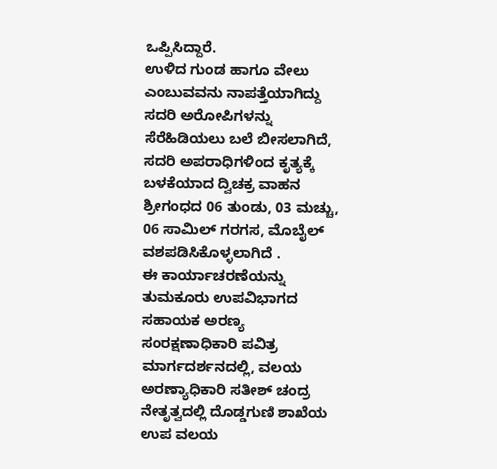ಒಪ್ಪಿಸಿದ್ದಾರೆ.
ಉಳಿದ ಗುಂಡ ಹಾಗೂ ವೇಲು ಎಂಬುವವನು ನಾಪತ್ತೆಯಾಗಿದ್ದು ಸದರಿ ಅರೋಪಿಗಳನ್ನು ಸೆರೆಹಿಡಿಯಲು ಬಲೆ ಬೀಸಲಾಗಿದೆ, ಸದರಿ ಅಪರಾಧಿಗಳಿಂದ ಕೃತ್ಯಕ್ಕೆ ಬಳಕೆಯಾದ ದ್ವಿಚಕ್ರ ವಾಹನ ಶ್ರೀಗಂಧದ 06 ತುಂಡು, 03 ಮಚ್ಚು, 06 ಸಾಮಿಲ್ ಗರಗಸ, ಮೊಬೈಲ್ ವಶಪಡಿಸಿಕೊಳ್ಳಲಾಗಿದೆ .
ಈ ಕಾರ್ಯಾಚರಣೆಯನ್ನು ತುಮಕೂರು ಉಪವಿಭಾಗದ ಸಹಾಯಕ ಅರಣ್ಯ ಸಂರಕ್ಷಣಾಧಿಕಾರಿ ಪವಿತ್ರ ಮಾರ್ಗದರ್ಶನದಲ್ಲಿ, ವಲಯ ಅರಣ್ಯಾಧಿಕಾರಿ ಸತೀಶ್ ಚಂದ್ರ ನೇತೃತ್ವದಲ್ಲಿ ದೊಡ್ಡಗುಣಿ ಶಾಖೆಯ ಉಪ ವಲಯ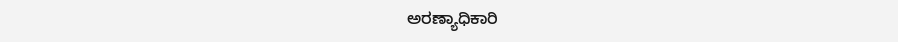ಅರಣ್ಯಾಧಿಕಾರಿ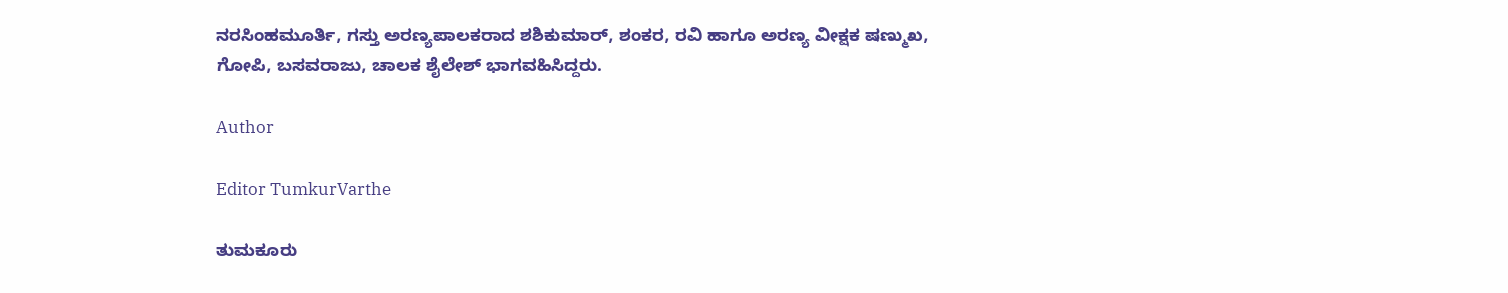ನರಸಿಂಹಮೂರ್ತಿ, ಗಸ್ತು ಅರಣ್ಯಪಾಲಕರಾದ ಶಶಿಕುಮಾರ್, ಶಂಕರ, ರವಿ ಹಾಗೂ ಅರಣ್ಯ ವೀಕ್ಷಕ ಷಣ್ಮುಖ, ಗೋಪಿ, ಬಸವರಾಜು, ಚಾಲಕ ಶೈಲೇಶ್ ಭಾಗವಹಿಸಿದ್ದರು.

Author

Editor TumkurVarthe

ತುಮಕೂರು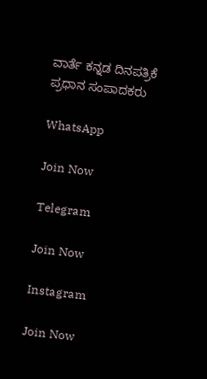ವಾರ್ತೆ ಕನ್ನಡ ದಿನಪತ್ರಿಕೆ ಪ್ರಧಾನ ಸಂಪಾದಕರು

WhatsApp

Join Now

Telegram

Join Now

Instagram

Join Now